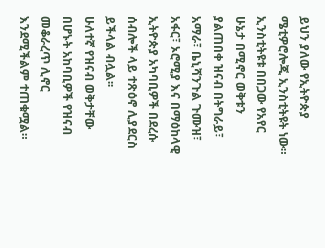ይህን ያለው የኢትዮጵያ ሜቲዎሮሎጂ ኢንስቲትዩት ነው።
ኢንስቲትዩቱ በበጋው የአየር ሁኔታ በሚኖር ወቅቱን ያልጠበቀ ዝናብ በትግራይ፣ አማራ፣ ቤኒሻንጉል ጉሙዝ፣ አፋር፣ ኦሮሚያ እና በማዕከላዊ ኢትዮጵያ አካባቢዎች በደረሱ ሰብሎች ላይ ተጽዕኖ ሊያደርስ ይችላል ብሏል፡፡
ሁለተኛ የዝናብ ወቅታቸው በሆኑት አከባቢዎች የዝናብ መቆራረጥ ሊኖር እንደሚችልም ተጠቁሟል።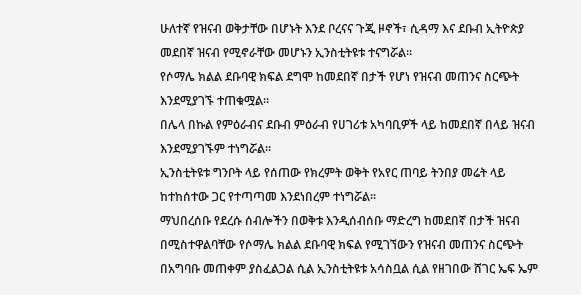ሁለተኛ የዝናብ ወቅታቸው በሆኑት እንደ ቦረናና ጉጂ ዞኖች፣ ሲዳማ እና ደቡብ ኢትዮጵያ መደበኛ ዝናብ የሚኖራቸው መሆኑን ኢንስቲትዩቱ ተናግሯል።
የሶማሌ ክልል ደቡባዊ ክፍል ደግሞ ከመደበኛ በታች የሆነ የዝናብ መጠንና ስርጭት እንደሚያገኙ ተጠቁሟል።
በሌላ በኩል የምዕራብና ደቡብ ምዕራብ የሀገሪቱ አካባቢዎች ላይ ከመደበኛ በላይ ዝናብ እንደሚያገኙም ተነግሯል።
ኢንስቲትዩቱ ግንቦት ላይ የሰጠው የክረምት ወቅት የአየር ጠባይ ትንበያ መሬት ላይ ከተከሰተው ጋር የተጣጣመ እንደነበረም ተነግሯል፡፡
ማህበረሰቡ የደረሱ ሰብሎችን በወቅቱ እንዲሰብሰቡ ማድረግ ከመደበኛ በታች ዝናብ በሚስተዋልባቸው የሶማሌ ክልል ደቡባዊ ክፍል የሚገኘውን የዝናብ መጠንና ስርጭት በአግባቡ መጠቀም ያስፈልጋል ሲል ኢንስቲትዩቱ አሳስቧል ሲል የዘገበው ሸገር ኤፍ ኤም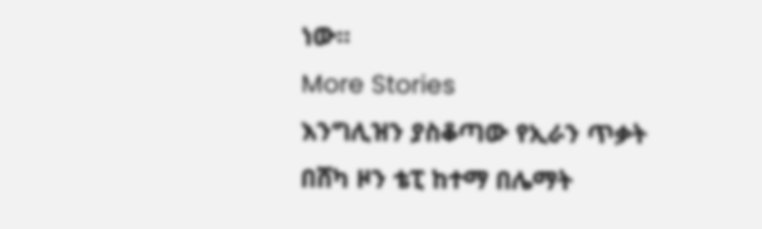ነው።
More Stories
እንግሊዝን ያስቆጣው የኢራን ጥቃት
በሸካ ዞን ቴፒ ከተማ በሌማት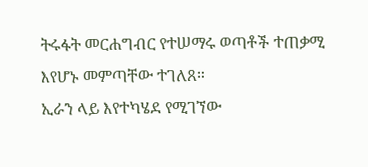ትሩፋት መርሐግብር የተሠማሩ ወጣቶች ተጠቃሚ እየሆኑ መምጣቸው ተገለጸ።
ኢራን ላይ እየተካሄደ የሚገኘው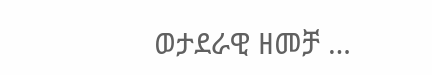ወታደራዊ ዘመቻ …